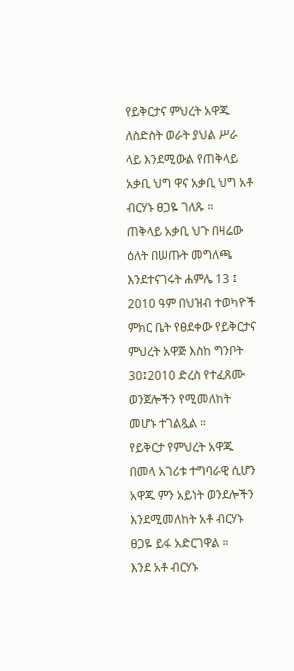የይቅርታና ምህረት አዋጁ ለስድስት ወራት ያህል ሥራ ላይ እንደሚውል የጠቅላይ አቃቢ ህግ ዋና አቃቢ ህግ አቶ ብርሃኑ ፀጋዬ ገለጹ ።
ጠቅላይ አቃቢ ህጉ በዛሬው ዕለት በሠጡት መግለጫ እንደተናገሩት ሐምሌ 13 ፤ 2010 ዓም በህዝብ ተወካዮች ምክር ቤት የፀደቀው የይቅርታና ምህረት አዋጅ እስከ ግንቦት 30፤2010 ድረስ የተፈጸሙ ወንጀሎችን የሚመለከት መሆኑ ተገልጿል ።
የይቅርታ የምህረት አዋጁ በመላ አገሪቱ ተግባራዊ ሲሆን አዋጁ ምን አይነት ወንደሎችን እንደሚመለከት አቶ ብርሃኑ ፀጋዬ ይፋ አድርገዋል ።
እንደ አቶ ብርሃኑ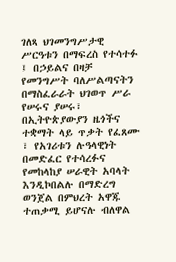ገለጻ ህገመንግሥታዊ ሥርዓቱን በማፍረስ የተሳተፉ ፤ በኃይልና በዛቻ የመንግሥት ባለሥልጣናትን በማስፈራራት ህገወጥ ሥራ የሠሩና ያሠሩ፣ በኢትዮጵያውያን ዜጎችና ተቋማት ላይ ጥቃት የፈጸሙ ፣ የአገሪቱን ሉዓላዊነት በመድፈር የተሳረፉና የመከላከያ ሠራዊት አባላት እንዲኮበልሉ በማድረግ ወንጀል በምህረት አዋጁ ተጠቃሚ ይሆናሉ ብለዋል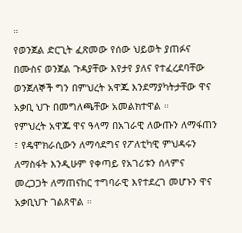።
የወንጀል ድርጊት ፈጽመው የሰው ህይወት ያጠፉና በሙስና ወንጀል ጉዳያቸው እየታየ ያለና የተፈረደባቸው ወንጀለኞች ግን በምህረት አዋጁ እንደማያካትታቸው ዋና አቃቢ ህጉ በመግለጫቸው አመልክተዋል ።
የምህረት አዋጁ ዋና ዓላማ በአገራዊ ለውጡን ለማፋጠን ፣ የዴሞክራሲውን ለማሳደግና የፖለቲካዊ ምህዳሩን ለማስፋት እንዲሁም የቀጣይ የአገሪቱን ሰላምና መረጋጋት ለማጠናከር ተግባራዊ እየተደረገ መሆኑን ዋና አቃቢህጉ ገልጸዋል ።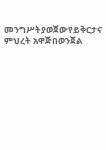መንግሥትያወጀውየይቅርታና ምህረት አዋጅበወንጀል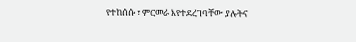የተከሰሱ ፣ ምርመራ እየተደረገባቸው ያሉትና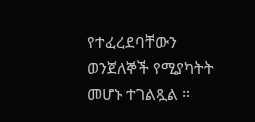የተፈረደባቸውን ወንጀለኞች የሚያካትት መሆኑ ተገልጿል ።